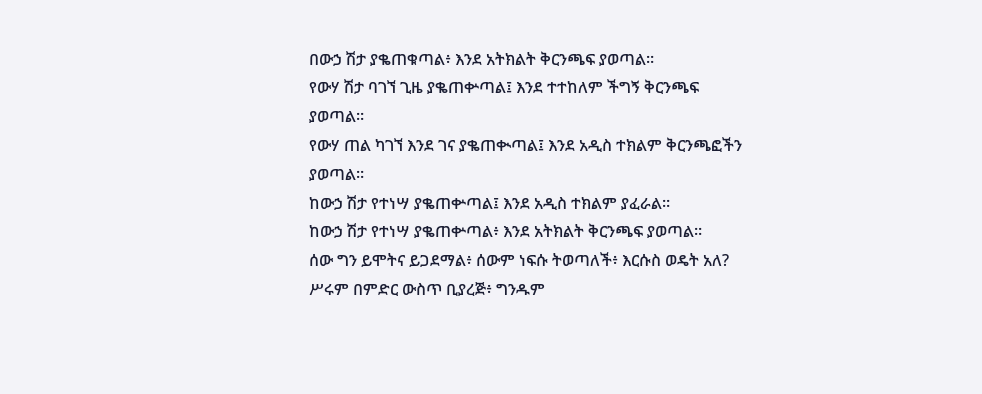በውኃ ሽታ ያቈጠቁጣል፥ እንደ አትክልት ቅርንጫፍ ያወጣል።
የውሃ ሽታ ባገኘ ጊዜ ያቈጠቍጣል፤ እንደ ተተከለም ችግኝ ቅርንጫፍ ያወጣል።
የውሃ ጠል ካገኘ እንደ ገና ያቈጠቊጣል፤ እንደ አዲስ ተክልም ቅርንጫፎችን ያወጣል።
ከውኃ ሽታ የተነሣ ያቈጠቍጣል፤ እንደ አዲስ ተክልም ያፈራል።
ከውኃ ሽታ የተነሣ ያቈጠቍጣል፥ እንደ አትክልት ቅርንጫፍ ያወጣል።
ሰው ግን ይሞትና ይጋደማል፥ ሰውም ነፍሱ ትወጣለች፥ እርሱስ ወዴት አለ?
ሥሩም በምድር ውስጥ ቢያረጅ፥ ግንዱም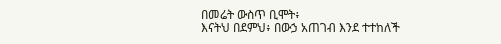በመሬት ውስጥ ቢሞት፥
እናትህ በደምህ፥ በውኃ አጠገብ እንደ ተተከለች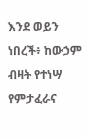እንደ ወይን ነበረች፥ ከውኃም ብዛት የተነሣ የምታፈራና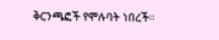ቅርንጫፎች የሞሉባት ነበረች።